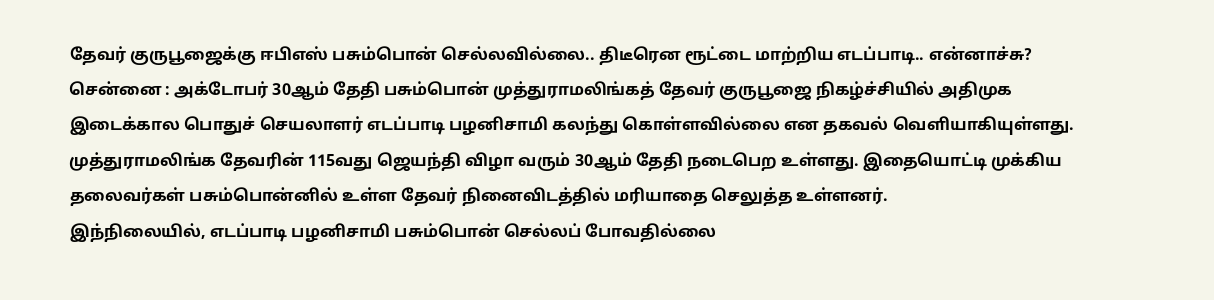தேவர் குருபூஜைக்கு ஈபிஎஸ் பசும்பொன் செல்லவில்லை.. திடீரென ரூட்டை மாற்றிய எடப்பாடி.. என்னாச்சு?
சென்னை : அக்டோபர் 30ஆம் தேதி பசும்பொன் முத்துராமலிங்கத் தேவர் குருபூஜை நிகழ்ச்சியில் அதிமுக இடைக்கால பொதுச் செயலாளர் எடப்பாடி பழனிசாமி கலந்து கொள்ளவில்லை என தகவல் வெளியாகியுள்ளது.
முத்துராமலிங்க தேவரின் 115வது ஜெயந்தி விழா வரும் 30ஆம் தேதி நடைபெற உள்ளது. இதையொட்டி முக்கிய தலைவர்கள் பசும்பொன்னில் உள்ள தேவர் நினைவிடத்தில் மரியாதை செலுத்த உள்ளனர்.
இந்நிலையில், எடப்பாடி பழனிசாமி பசும்பொன் செல்லப் போவதில்லை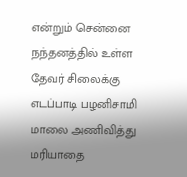என்றும் சென்னை நந்தனத்தில் உள்ள தேவர் சிலைக்கு எடப்பாடி பழனிசாமி மாலை அணிவித்து மரியாதை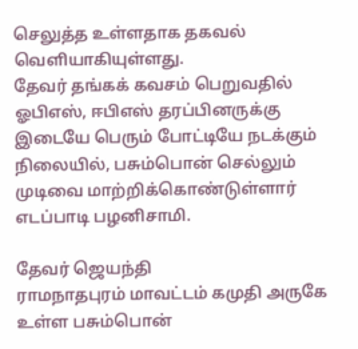செலுத்த உள்ளதாக தகவல் வெளியாகியுள்ளது.
தேவர் தங்கக் கவசம் பெறுவதில் ஓபிஎஸ், ஈபிஎஸ் தரப்பினருக்கு இடையே பெரும் போட்டியே நடக்கும் நிலையில், பசும்பொன் செல்லும் முடிவை மாற்றிக்கொண்டுள்ளார் எடப்பாடி பழனிசாமி.

தேவர் ஜெயந்தி
ராமநாதபுரம் மாவட்டம் கமுதி அருகே உள்ள பசும்பொன்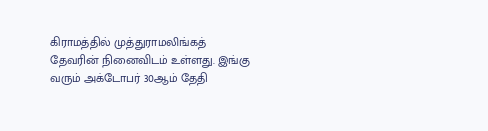கிராமத்தில் முத்துராமலிங்கத் தேவரின் நினைவிடம் உள்ளது. இங்கு வரும் அக்டோபர் 30ஆம் தேதி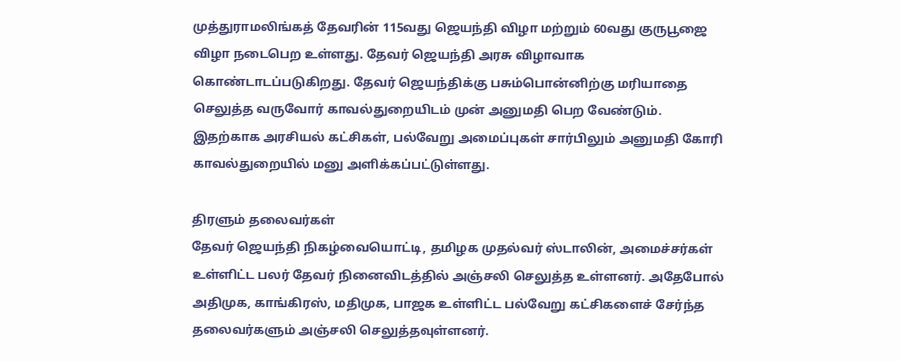முத்துராமலிங்கத் தேவரின் 115வது ஜெயந்தி விழா மற்றும் 60வது குருபூஜை விழா நடைபெற உள்ளது. தேவர் ஜெயந்தி அரசு விழாவாக கொண்டாடப்படுகிறது. தேவர் ஜெயந்திக்கு பசும்பொன்னிற்கு மரியாதை செலுத்த வருவோர் காவல்துறையிடம் முன் அனுமதி பெற வேண்டும். இதற்காக அரசியல் கட்சிகள், பல்வேறு அமைப்புகள் சார்பிலும் அனுமதி கோரி காவல்துறையில் மனு அளிக்கப்பட்டுள்ளது.

திரளும் தலைவர்கள்
தேவர் ஜெயந்தி நிகழ்வையொட்டி, தமிழக முதல்வர் ஸ்டாலின், அமைச்சர்கள் உள்ளிட்ட பலர் தேவர் நினைவிடத்தில் அஞ்சலி செலுத்த உள்ளனர். அதேபோல் அதிமுக, காங்கிரஸ், மதிமுக, பாஜக உள்ளிட்ட பல்வேறு கட்சிகளைச் சேர்ந்த தலைவர்களும் அஞ்சலி செலுத்தவுள்ளனர்.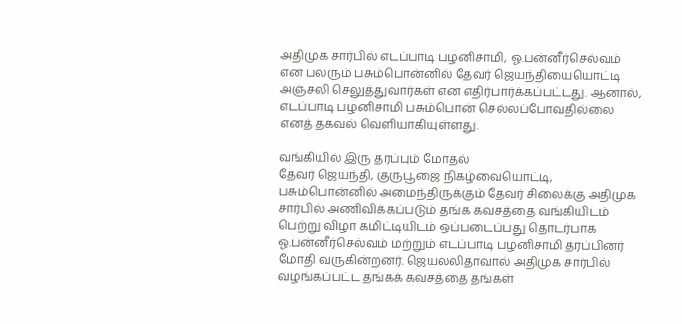அதிமுக சார்பில் எடப்பாடி பழனிசாமி, ஓ.பன்னீர்செல்வம் என பலரும் பசும்பொன்னில் தேவர் ஜெயந்தியையொட்டி அஞ்சலி செலுத்துவார்கள் என எதிர்பார்க்கப்பட்டது. ஆனால், எடப்பாடி பழனிசாமி பசும்பொன் செல்லப்போவதில்லை எனத் தகவல் வெளியாகியுள்ளது.

வங்கியில் இரு தரப்பும் மோதல்
தேவர் ஜெயந்தி, குருபூஜை நிகழ்வையொட்டி, பசும்பொன்னில் அமைந்திருக்கும் தேவர் சிலைக்கு அதிமுக சார்பில் அணிவிக்கப்படும் தங்க கவசத்தை வங்கியிடம் பெற்று விழா கமிட்டியிடம் ஒப்படைப்பது தொடர்பாக ஓ.பன்னீர்செல்வம் மற்றும் எடப்பாடி பழனிசாமி தரப்பினர் மோதி வருகின்றனர். ஜெயலலிதாவால் அதிமுக சார்பில் வழங்கப்பட்ட தங்கக் கவசத்தை தங்கள்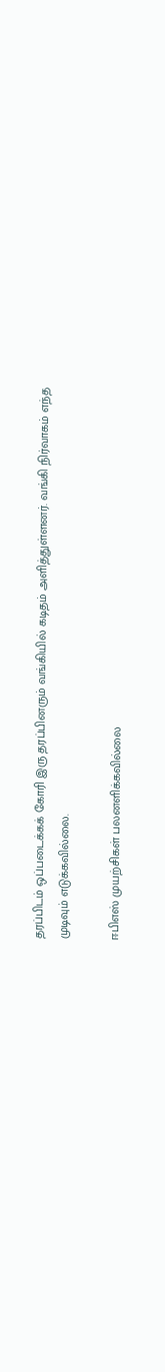தரப்பிடம் ஒப்படைக்கக் கோரி இரு தரப்பினரும் வங்கியில் கடிதம் அளித்துள்ளனர். வங்கி நிர்வாகம் எந்த முடிவும் எடுக்கவில்லை.

ஈபிஎஸ் முயற்சிகள் பலனளிக்கவில்லை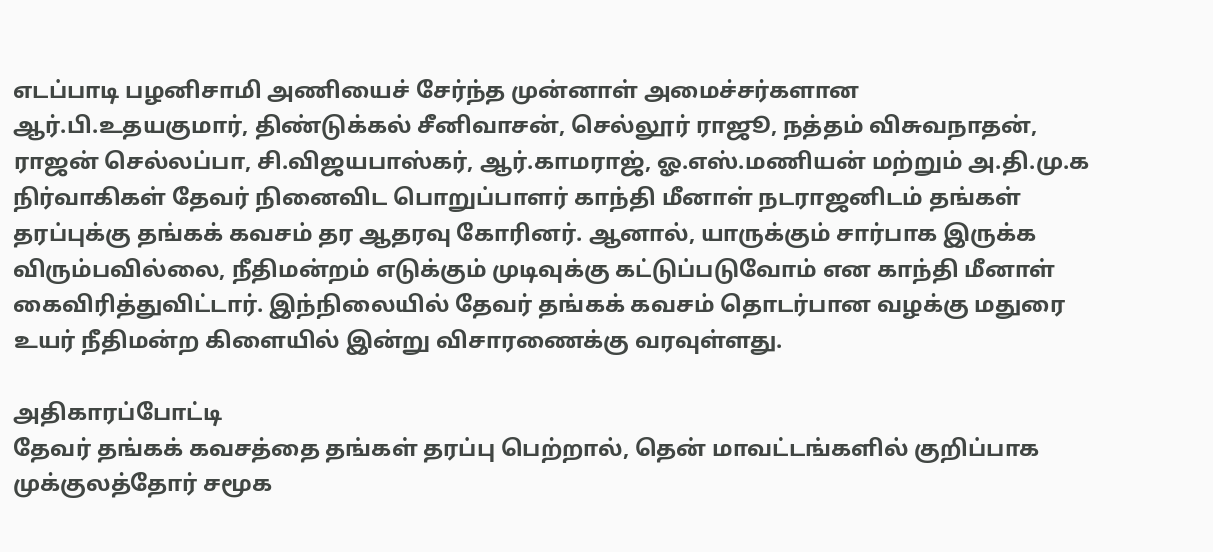எடப்பாடி பழனிசாமி அணியைச் சேர்ந்த முன்னாள் அமைச்சர்களான ஆர்.பி.உதயகுமார், திண்டுக்கல் சீனிவாசன், செல்லூர் ராஜூ, நத்தம் விசுவநாதன், ராஜன் செல்லப்பா, சி.விஜயபாஸ்கர், ஆர்.காமராஜ், ஓ.எஸ்.மணியன் மற்றும் அ.தி.மு.க நிர்வாகிகள் தேவர் நினைவிட பொறுப்பாளர் காந்தி மீனாள் நடராஜனிடம் தங்கள் தரப்புக்கு தங்கக் கவசம் தர ஆதரவு கோரினர். ஆனால், யாருக்கும் சார்பாக இருக்க விரும்பவில்லை, நீதிமன்றம் எடுக்கும் முடிவுக்கு கட்டுப்படுவோம் என காந்தி மீனாள் கைவிரித்துவிட்டார். இந்நிலையில் தேவர் தங்கக் கவசம் தொடர்பான வழக்கு மதுரை உயர் நீதிமன்ற கிளையில் இன்று விசாரணைக்கு வரவுள்ளது.

அதிகாரப்போட்டி
தேவர் தங்கக் கவசத்தை தங்கள் தரப்பு பெற்றால், தென் மாவட்டங்களில் குறிப்பாக முக்குலத்தோர் சமூக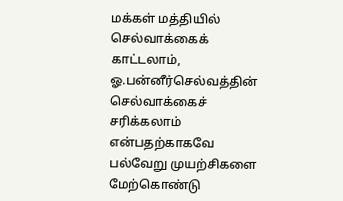மக்கள் மத்தியில் செல்வாக்கைக் காட்டலாம், ஓ.பன்னீர்செல்வத்தின் செல்வாக்கைச் சரிக்கலாம் என்பதற்காகவே பல்வேறு முயற்சிகளை மேற்கொண்டு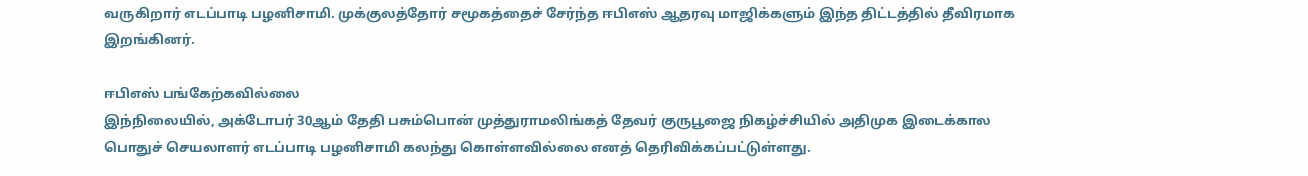வருகிறார் எடப்பாடி பழனிசாமி. முக்குலத்தோர் சமூகத்தைச் சேர்ந்த ஈபிஎஸ் ஆதரவு மாஜிக்களும் இந்த திட்டத்தில் தீவிரமாக இறங்கினர்.

ஈபிஎஸ் பங்கேற்கவில்லை
இந்நிலையில், அக்டோபர் 30ஆம் தேதி பசும்பொன் முத்துராமலிங்கத் தேவர் குருபூஜை நிகழ்ச்சியில் அதிமுக இடைக்கால பொதுச் செயலாளர் எடப்பாடி பழனிசாமி கலந்து கொள்ளவில்லை எனத் தெரிவிக்கப்பட்டுள்ளது.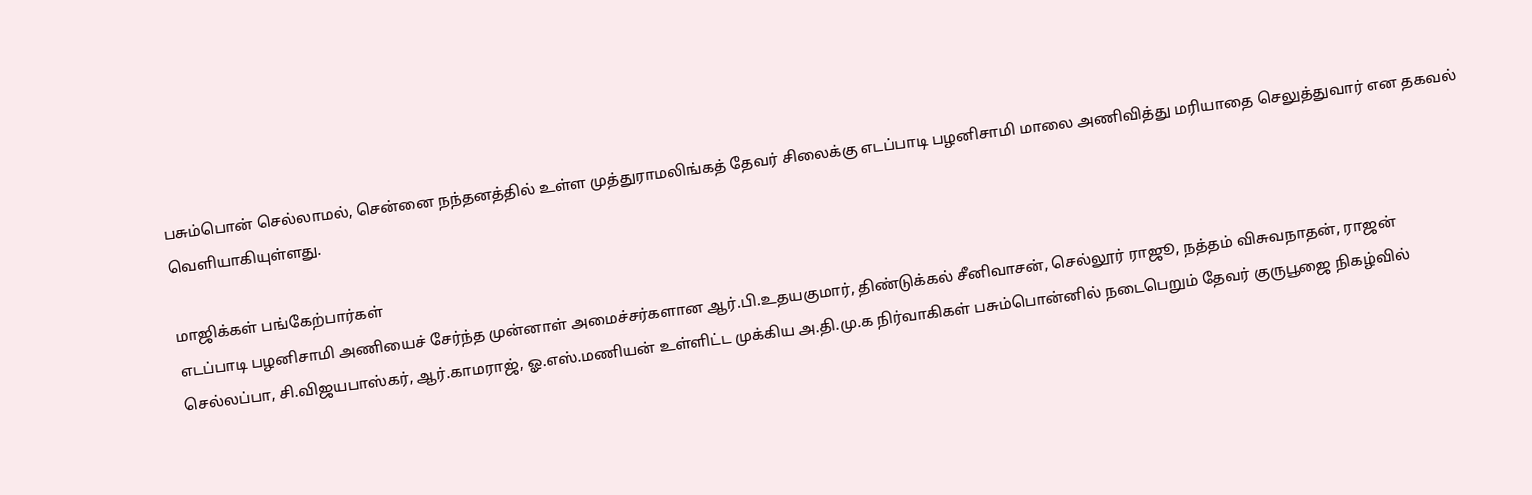பசும்பொன் செல்லாமல், சென்னை நந்தனத்தில் உள்ள முத்துராமலிங்கத் தேவர் சிலைக்கு எடப்பாடி பழனிசாமி மாலை அணிவித்து மரியாதை செலுத்துவார் என தகவல் வெளியாகியுள்ளது.

மாஜிக்கள் பங்கேற்பார்கள்
எடப்பாடி பழனிசாமி அணியைச் சேர்ந்த முன்னாள் அமைச்சர்களான ஆர்.பி.உதயகுமார், திண்டுக்கல் சீனிவாசன், செல்லூர் ராஜூ, நத்தம் விசுவநாதன், ராஜன் செல்லப்பா, சி.விஜயபாஸ்கர், ஆர்.காமராஜ், ஓ.எஸ்.மணியன் உள்ளிட்ட முக்கிய அ.தி.மு.க நிர்வாகிகள் பசும்பொன்னில் நடைபெறும் தேவர் குருபூஜை நிகழ்வில்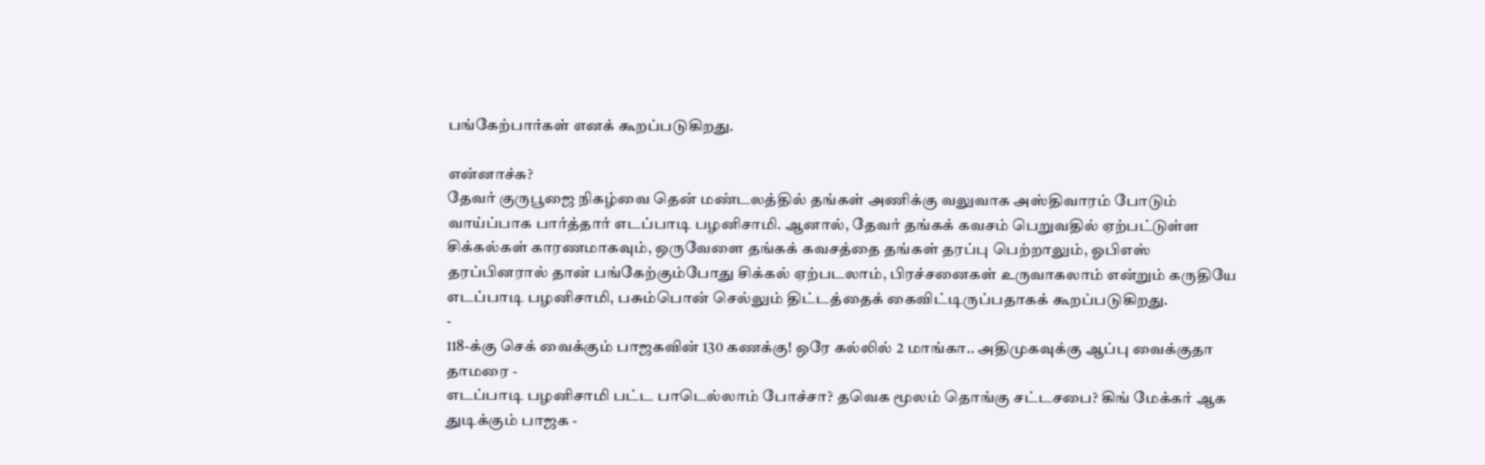பங்கேற்பார்கள் எனக் கூறப்படுகிறது.

என்னாச்சு?
தேவர் குருபூஜை நிகழ்வை தென் மண்டலத்தில் தங்கள் அணிக்கு வலுவாக அஸ்திவாரம் போடும் வாய்ப்பாக பார்த்தார் எடப்பாடி பழனிசாமி. ஆனால், தேவர் தங்கக் கவசம் பெறுவதில் ஏற்பட்டுள்ள சிக்கல்கள் காரணமாகவும், ஒருவேளை தங்கக் கவசத்தை தங்கள் தரப்பு பெற்றாலும், ஓபிஎஸ் தரப்பினரால் தான் பங்கேற்கும்போது சிக்கல் ஏற்படலாம், பிரச்சனைகள் உருவாகலாம் என்றும் கருதியே எடப்பாடி பழனிசாமி, பசும்பொன் செல்லும் திட்டத்தைக் கைவிட்டிருப்பதாகக் கூறப்படுகிறது.
-
118-க்கு செக் வைக்கும் பாஜகவின் 130 கணக்கு! ஒரே கல்லில் 2 மாங்கா.. அதிமுகவுக்கு ஆப்பு வைக்குதா தாமரை -
எடப்பாடி பழனிசாமி பட்ட பாடெல்லாம் போச்சா? தவெக மூலம் தொங்கு சட்டசபை? கிங் மேக்கர் ஆக துடிக்கும் பாஜக -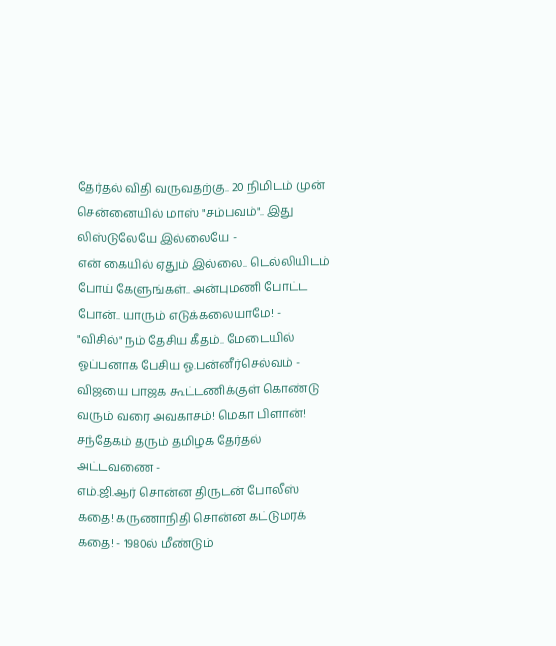தேர்தல் விதி வருவதற்கு.. 20 நிமிடம் முன் சென்னையில் மாஸ் "சம்பவம்".. இது லிஸ்டுலேயே இல்லையே -
என் கையில் ஏதும் இல்லை.. டெல்லியிடம் போய் கேளுங்கள்.. அன்புமணி போட்ட போன்.. யாரும் எடுக்கலையாமே! -
"விசில்" நம் தேசிய கீதம்.. மேடையில் ஓப்பனாக பேசிய ஓ.பன்னீர்செல்வம் -
விஜயை பாஜக கூட்டணிக்குள் கொண்டு வரும் வரை அவகாசம்! மெகா பிளான்! சந்தேகம் தரும் தமிழக தேர்தல் அட்டவணை -
எம்.ஜி.ஆர் சொன்ன திருடன் போலீஸ் கதை! கருணாநிதி சொன்ன கட்டுமரக் கதை! - 1980ல் மீண்டும்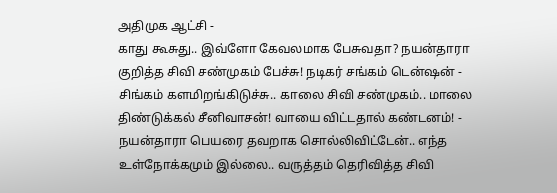அதிமுக ஆட்சி -
காது கூசுது.. இவ்ளோ கேவலமாக பேசுவதா? நயன்தாரா குறித்த சிவி சண்முகம் பேச்சு! நடிகர் சங்கம் டென்ஷன் -
சிங்கம் களமிறங்கிடுச்சு.. காலை சிவி சண்முகம்.. மாலை திண்டுக்கல் சீனிவாசன்! வாயை விட்டதால் கண்டனம்! -
நயன்தாரா பெயரை தவறாக சொல்லிவிட்டேன்.. எந்த உள்நோக்கமும் இல்லை.. வருத்தம் தெரிவித்த சிவி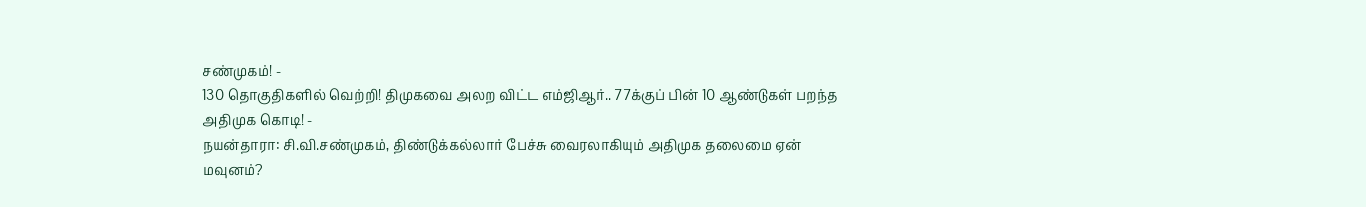சண்முகம்! -
130 தொகுதிகளில் வெற்றி! திமுகவை அலற விட்ட எம்ஜிஆர்.. 77க்குப் பின் 10 ஆண்டுகள் பறந்த அதிமுக கொடி! -
நயன்தாரா: சி.வி.சண்முகம், திண்டுக்கல்லார் பேச்சு வைரலாகியும் அதிமுக தலைமை ஏன் மவுனம்?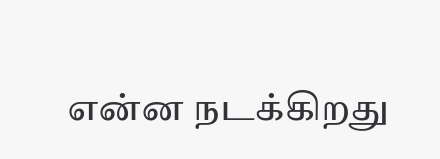என்ன நடக்கிறது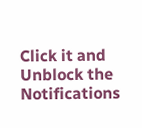Click it and Unblock the Notifications